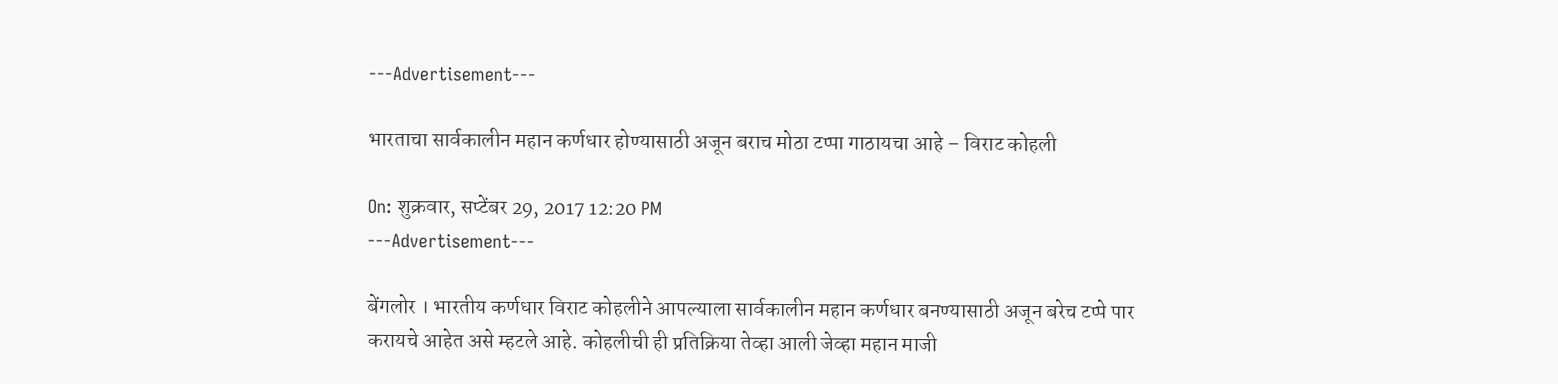---Advertisement---

भारताचा सार्वकालीन महान कर्णधार होण्यासाठी अजून बराच मोठा टप्पा गाठायचा आहे – विराट कोहली

On: शुक्रवार, सप्टेंबर 29, 2017 12:20 PM
---Advertisement---

बेंगलोर । भारतीय कर्णधार विराट कोहलीने आपल्याला सार्वकालीन महान कर्णधार बनण्यासाठी अजून बरेच टप्पे पार करायचे आहेत असे म्हटले आहे. कोहलीची ही प्रतिक्रिया तेव्हा आली जेव्हा महान माजी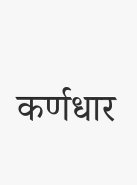कर्णधार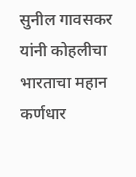सुनील गावसकर यांनी कोहलीचा भारताचा महान कर्णधार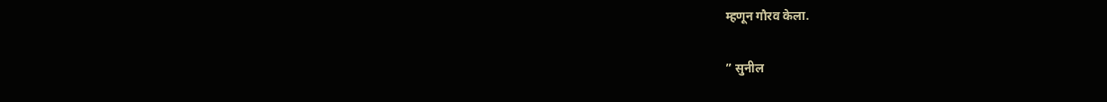म्हणून गौरव केला.

” सुनील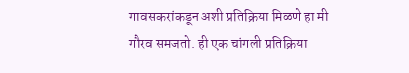गावसकरांकडून अशी प्रतिक्रिया मिळणे हा मी गौरव समजतो. ही एक चांगली प्रतिक्रिया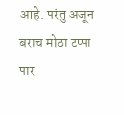आहे. परंतु अजून बराच मोठा टप्पा पार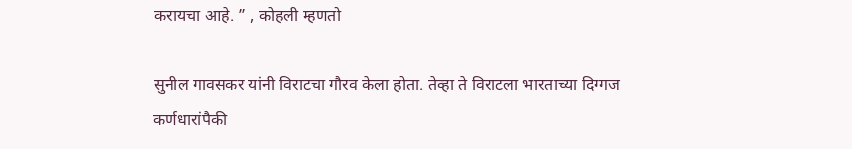करायचा आहे. ” , कोहली म्हणतो

सुनील गावसकर यांनी विराटचा गौरव केला होता. तेव्हा ते विराटला भारताच्या दिग्गज कर्णधारांपैकी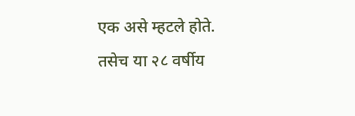एक असे म्हटले होते. तसेच या २८ वर्षीय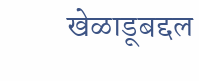खेळाडूबद्दल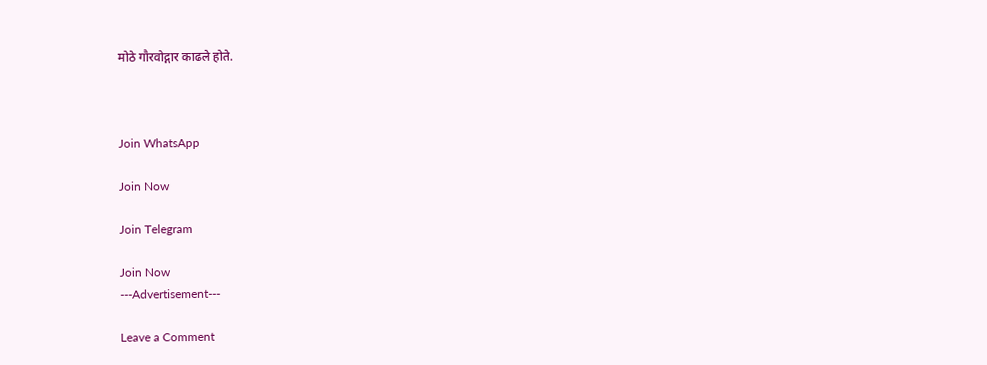मोठे गौरवोद्गार काढले होते.



Join WhatsApp

Join Now

Join Telegram

Join Now
---Advertisement---

Leave a Comment